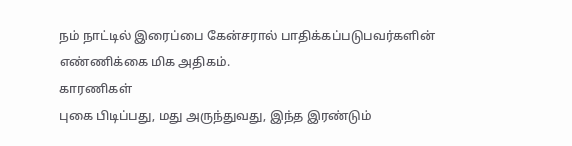நம் நாட்டில் இரைப்பை கேன்சரால் பாதிக்கப்படுபவர்களின் எண்ணிக்கை மிக அதிகம்.
காரணிகள்
புகை பிடிப்பது, மது அருந்துவது, இந்த இரண்டும்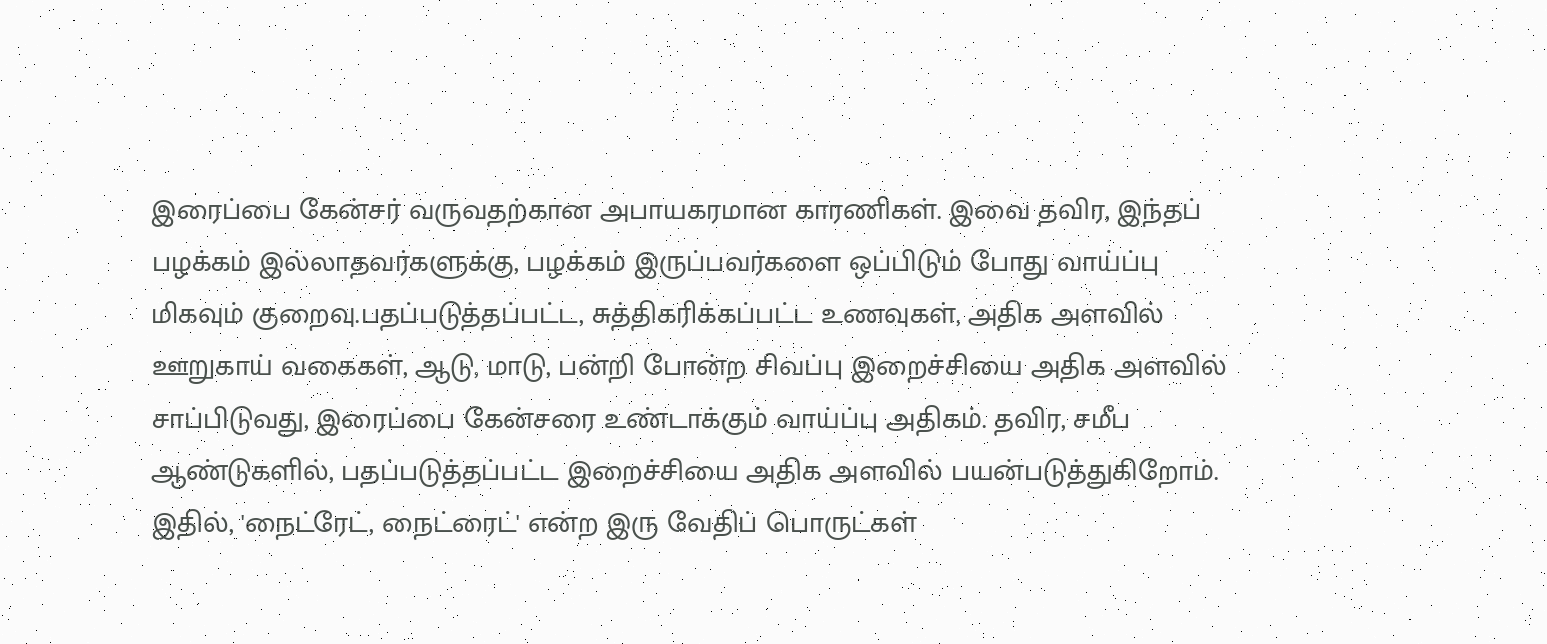இரைப்பை கேன்சர் வருவதற்கான அபாயகரமான காரணிகள். இவை தவிர, இந்தப் பழக்கம் இல்லாதவர்களுக்கு, பழக்கம் இருப்பவர்களை ஒப்பிடும் போது வாய்ப்பு மிகவும் குறைவு.பதப்படுத்தப்பட்ட, சுத்திகரிக்கப்பட்ட உணவுகள், அதிக அளவில் ஊறுகாய் வகைகள், ஆடு, மாடு, பன்றி போன்ற சிவப்பு இறைச்சியை அதிக அளவில் சாப்பிடுவது, இரைப்பை கேன்சரை உண்டாக்கும் வாய்ப்பு அதிகம். தவிர, சமீப ஆண்டுகளில், பதப்படுத்தப்பட்ட இறைச்சியை அதிக அளவில் பயன்படுத்துகிறோம். இதில், 'நைட்ரேட், நைட்ரைட்' என்ற இரு வேதிப் பொருட்கள்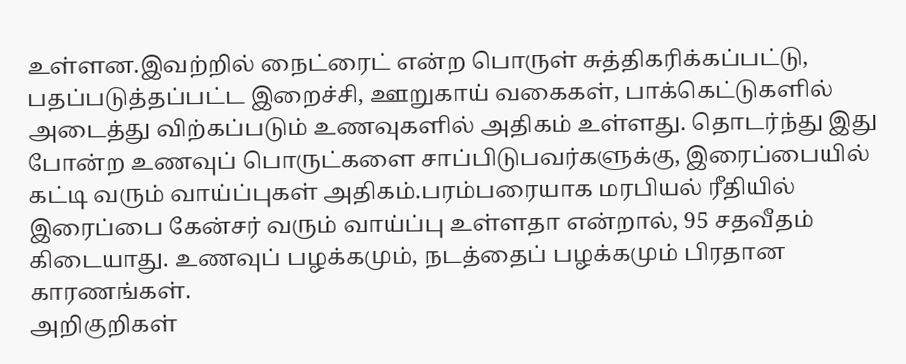உள்ளன.இவற்றில் நைட்ரைட் என்ற பொருள் சுத்திகரிக்கப்பட்டு, பதப்படுத்தப்பட்ட இறைச்சி, ஊறுகாய் வகைகள், பாக்கெட்டுகளில் அடைத்து விற்கப்படும் உணவுகளில் அதிகம் உள்ளது. தொடர்ந்து இது போன்ற உணவுப் பொருட்களை சாப்பிடுபவர்களுக்கு, இரைப்பையில் கட்டி வரும் வாய்ப்புகள் அதிகம்.பரம்பரையாக மரபியல் ரீதியில் இரைப்பை கேன்சர் வரும் வாய்ப்பு உள்ளதா என்றால், 95 சதவீதம் கிடையாது. உணவுப் பழக்கமும், நடத்தைப் பழக்கமும் பிரதான காரணங்கள்.
அறிகுறிகள்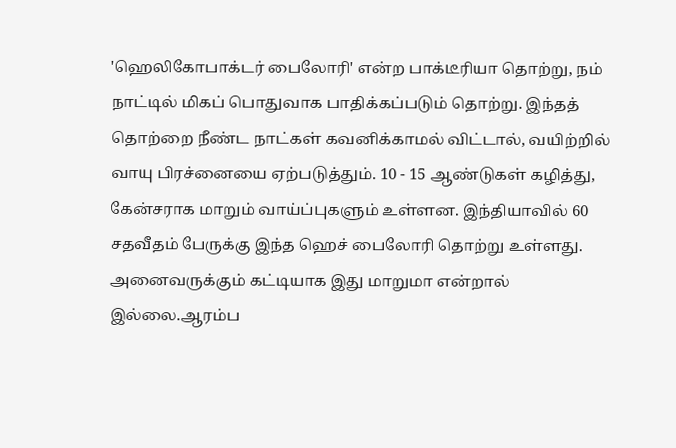'ஹெலிகோபாக்டர் பைலோரி' என்ற பாக்டீரியா தொற்று, நம் நாட்டில் மிகப் பொதுவாக பாதிக்கப்படும் தொற்று. இந்தத் தொற்றை நீண்ட நாட்கள் கவனிக்காமல் விட்டால், வயிற்றில் வாயு பிரச்னையை ஏற்படுத்தும். 10 - 15 ஆண்டுகள் கழித்து, கேன்சராக மாறும் வாய்ப்புகளும் உள்ளன. இந்தியாவில் 60 சதவீதம் பேருக்கு இந்த ஹெச் பைலோரி தொற்று உள்ளது. அனைவருக்கும் கட்டியாக இது மாறுமா என்றால் இல்லை.ஆரம்ப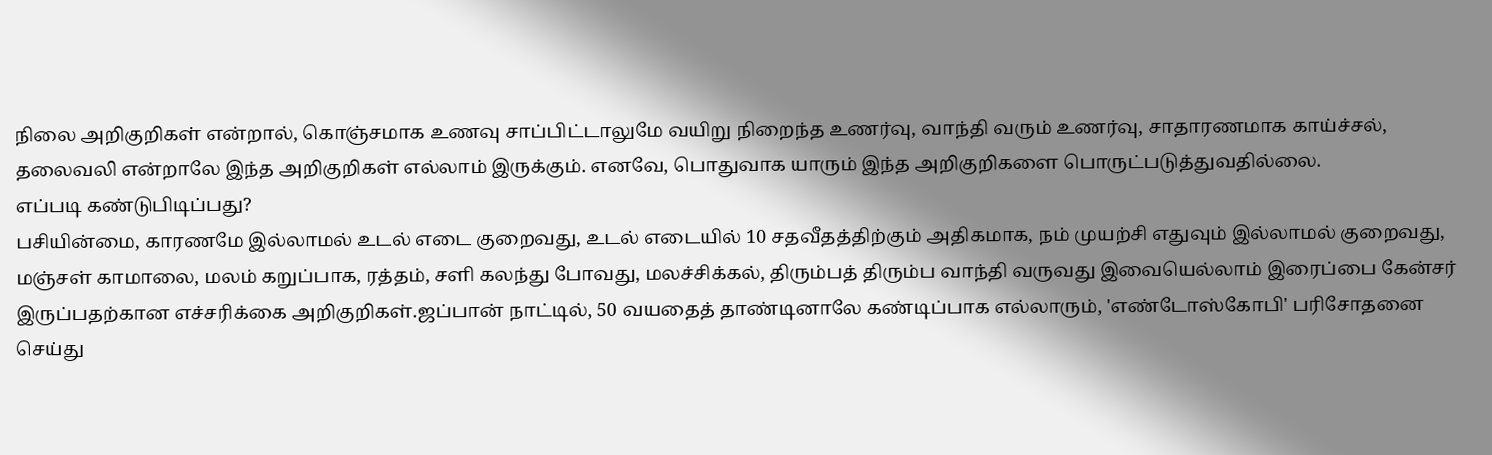நிலை அறிகுறிகள் என்றால், கொஞ்சமாக உணவு சாப்பிட்டாலுமே வயிறு நிறைந்த உணர்வு, வாந்தி வரும் உணர்வு, சாதாரணமாக காய்ச்சல், தலைவலி என்றாலே இந்த அறிகுறிகள் எல்லாம் இருக்கும். எனவே, பொதுவாக யாரும் இந்த அறிகுறிகளை பொருட்படுத்துவதில்லை.
எப்படி கண்டுபிடிப்பது?
பசியின்மை, காரணமே இல்லாமல் உடல் எடை குறைவது, உடல் எடையில் 10 சதவீதத்திற்கும் அதிகமாக, நம் முயற்சி எதுவும் இல்லாமல் குறைவது, மஞ்சள் காமாலை, மலம் கறுப்பாக, ரத்தம், சளி கலந்து போவது, மலச்சிக்கல், திரும்பத் திரும்ப வாந்தி வருவது இவையெல்லாம் இரைப்பை கேன்சர் இருப்பதற்கான எச்சரிக்கை அறிகுறிகள்.ஜப்பான் நாட்டில், 50 வயதைத் தாண்டினாலே கண்டிப்பாக எல்லாரும், 'எண்டோஸ்கோபி' பரிசோதனை செய்து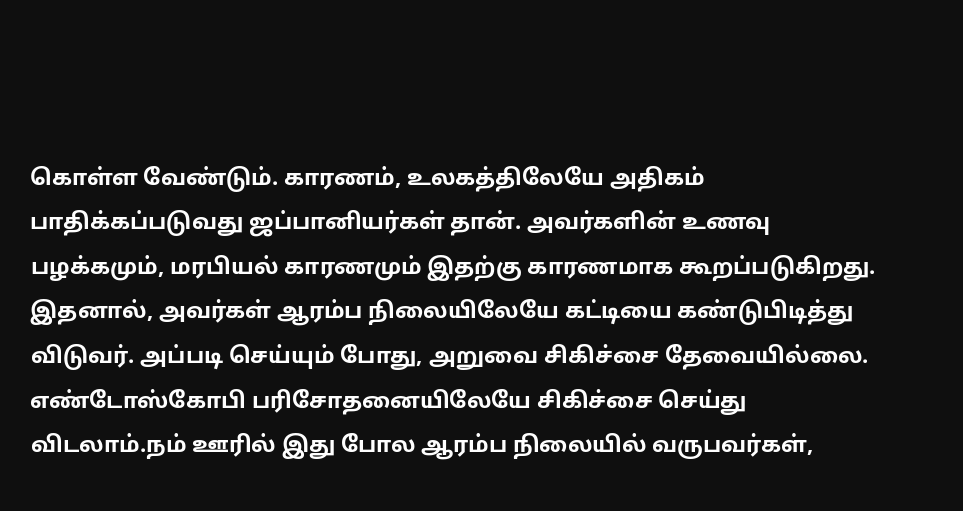கொள்ள வேண்டும். காரணம், உலகத்திலேயே அதிகம் பாதிக்கப்படுவது ஜப்பானியர்கள் தான். அவர்களின் உணவு பழக்கமும், மரபியல் காரணமும் இதற்கு காரணமாக கூறப்படுகிறது. இதனால், அவர்கள் ஆரம்ப நிலையிலேயே கட்டியை கண்டுபிடித்து விடுவர். அப்படி செய்யும் போது, அறுவை சிகிச்சை தேவையில்லை. எண்டோஸ்கோபி பரிசோதனையிலேயே சிகிச்சை செய்து விடலாம்.நம் ஊரில் இது போல ஆரம்ப நிலையில் வருபவர்கள்,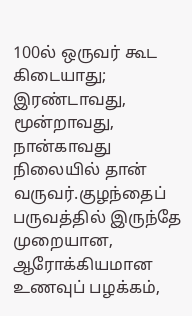100ல் ஒருவர் கூட கிடையாது; இரண்டாவது, மூன்றாவது, நான்காவது நிலையில் தான் வருவர்.குழந்தைப் பருவத்தில் இருந்தே முறையான, ஆரோக்கியமான உணவுப் பழக்கம்,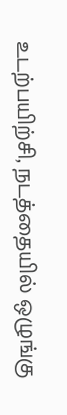உடற்பயிற்சி, நடத்தையில் ஒழுங்கு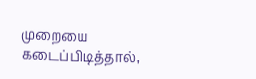முறையை கடைப்பிடித்தால்,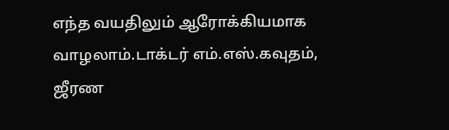எந்த வயதிலும் ஆரோக்கியமாக வாழலாம்.டாக்டர் எம்.எஸ்.கவுதம், ஜீரண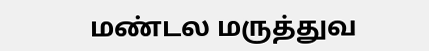மண்டல மருத்துவ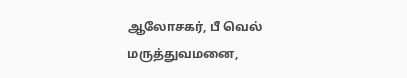ஆலோசகர், பீ வெல் மருத்துவமனை,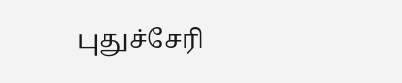புதுச்சேரி